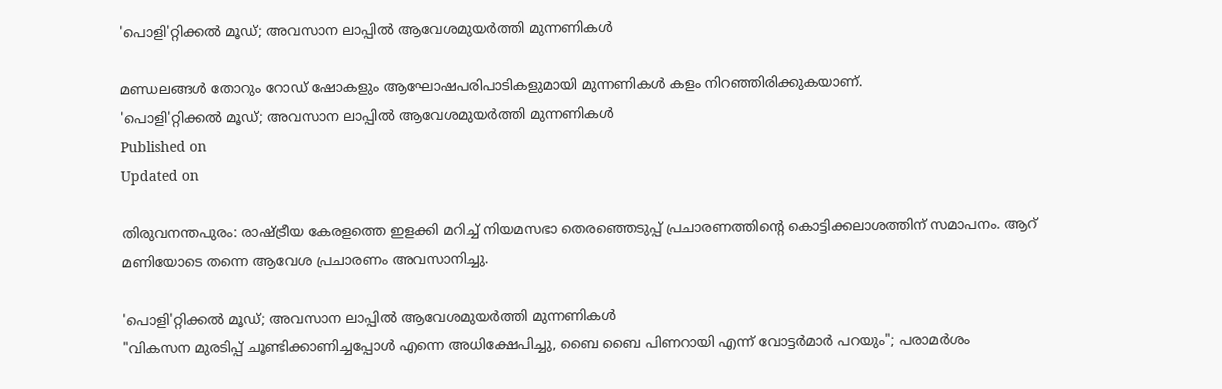'പൊളി'റ്റിക്കൽ മൂഡ്; അവസാന ലാപ്പിൽ ആവേശമുയർത്തി മുന്നണികൾ

മണ്ഡലങ്ങൾ തോറും റോഡ് ഷോകളും ആഘോഷപരിപാടികളുമായി മുന്നണികൾ കളം നിറഞ്ഞിരിക്കുകയാണ്.
'പൊളി'റ്റിക്കൽ മൂഡ്; അവസാന ലാപ്പിൽ ആവേശമുയർത്തി മുന്നണികൾ
Published on
Updated on

തിരുവനന്തപുരം: രാ‌ഷ്‌ട്രീയ കേരളത്തെ ഇളക്കി മറിച്ച് നിയമസഭാ തെരഞ്ഞെടുപ്പ് പ്രചാരണത്തിൻ്റെ കൊട്ടിക്കലാശത്തിന് സമാപനം. ആറ് മണിയോടെ തന്നെ ആവേശ പ്രചാരണം അവസാനിച്ചു.

'പൊളി'റ്റിക്കൽ മൂഡ്; അവസാന ലാപ്പിൽ ആവേശമുയർത്തി മുന്നണികൾ
"വികസന മുരടിപ്പ് ചൂണ്ടിക്കാണിച്ചപ്പോൾ എന്നെ അധിക്ഷേപിച്ചു, ബൈ ബൈ പിണറായി എന്ന് വോട്ടർമാർ പറയും"; പരാമർശം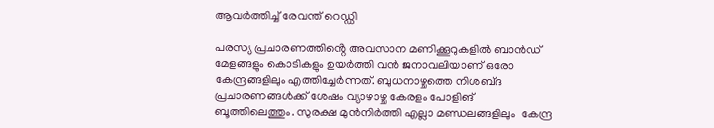ആവർത്തിച്ച് രേവന്ത് റെഡ്ഡി

പരസ്യ പ്രചാരണത്തിൻ്റെ അവസാന മണിക്കൂറുകളിൽ ബാൻഡ് മേളങ്ങളും കൊടികളും ഉയർത്തി വൻ ജനാവലിയാണ് ഒരോ കേന്ദ്രങ്ങളിലും എത്തിച്ചേർന്നത്. ബുധനാഴ്ചത്തെ നിശബ്‌ദ പ്രചാരണങ്ങൾക്ക് ശേഷം വ്യാഴാഴ്ച കേരളം പോളിങ് ബൂത്തിലെത്തും. സുരക്ഷ മുൻനിർത്തി എല്ലാ മണ്ഡലങ്ങളിലും  കേന്ദ്ര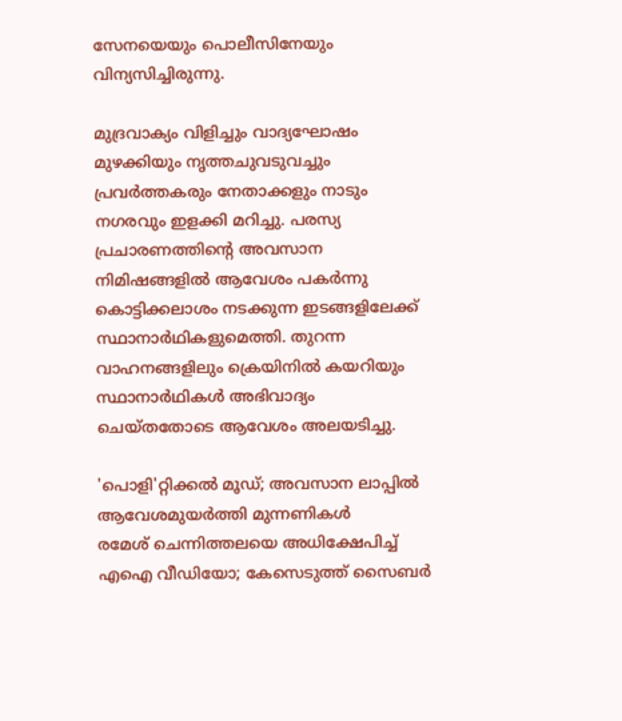സേനയെയും പൊലീസിനേയും വിന്യസിച്ചിരുന്നു.

മുദ്രവാക്യം വിളിച്ചും വാദ്യഘോഷം മുഴക്കിയും നൃത്തചുവടുവച്ചും പ്രവർത്തകരും നേതാക്കളും നാടും നഗരവും ഇളക്കി മറിച്ചു. പരസ്യ പ്രചാരണത്തിൻ്റെ അവസാന നിമിഷങ്ങളിൽ ആവേശം പകർന്നു കൊട്ടിക്കലാശം നടക്കുന്ന ഇടങ്ങളിലേക്ക് സ്ഥാനാർഥികളുമെത്തി. തുറന്ന വാഹനങ്ങളിലും ക്രെയിനിൽ കയറിയും സ്ഥാനാർഥികൾ അഭിവാദ്യം ചെയ്തതോടെ ആവേശം അലയടിച്ചു.

'പൊളി'റ്റിക്കൽ മൂഡ്; അവസാന ലാപ്പിൽ ആവേശമുയർത്തി മുന്നണികൾ
രമേശ് ചെന്നിത്തലയെ അധിക്ഷേപിച്ച് എഐ വീഡിയോ; കേസെടുത്ത് സൈബർ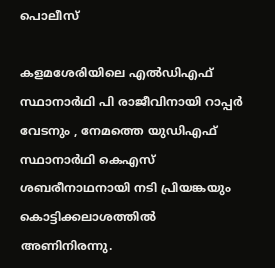പൊലീസ്

കളമശേരിയിലെ എൽഡിഎഫ് സ്ഥാനാർഥി പി രാജീവിനായി റാപ്പർ വേടനും , നേമത്തെ യുഡിഎഫ് സ്ഥാനാർഥി കെഎസ് ശബരീനാഥനായി നടി പ്രിയങ്കയും കൊട്ടിക്കലാശത്തിൽ അണിനിരന്നു.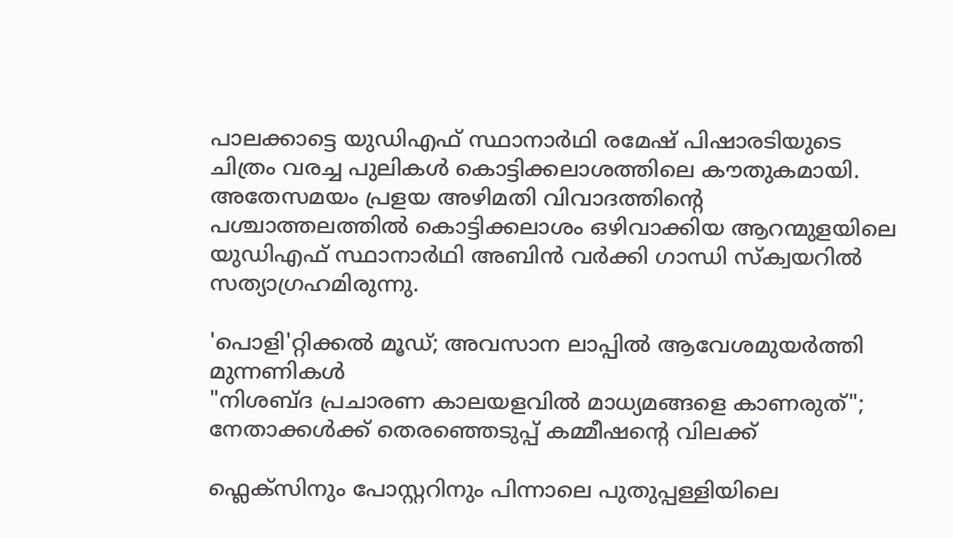പാലക്കാട്ടെ യുഡിഎഫ് സ്ഥാനാർഥി രമേഷ് പിഷാരടിയുടെ ചിത്രം വരച്ച പുലികൾ കൊട്ടിക്കലാശത്തിലെ കൗതുകമായി. അതേസമയം പ്രളയ അഴിമതി വിവാദത്തിന്റെ പശ്ചാത്തലത്തിൽ കൊട്ടിക്കലാശം ഒഴിവാക്കിയ ആറന്മുളയിലെ യുഡിഎഫ് സ്ഥാനാർഥി അബിൻ വർക്കി ഗാന്ധി സ്‌ക്വയറിൽ സത്യാഗ്രഹമിരുന്നു.

'പൊളി'റ്റിക്കൽ മൂഡ്; അവസാന ലാപ്പിൽ ആവേശമുയർത്തി മുന്നണികൾ
"നിശബ്‌ദ പ്രചാരണ കാലയളവിൽ മാധ്യമങ്ങളെ കാണരുത്"; നേതാക്കൾക്ക് തെരഞ്ഞെടുപ്പ് കമ്മീഷൻ്റെ വിലക്ക്

ഫ്ലെക്സിനും പോസ്റ്ററിനും പിന്നാലെ പുതുപ്പള്ളിയിലെ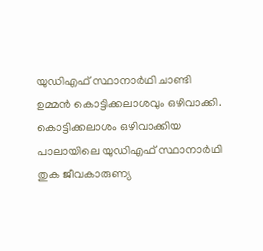യുഡിഎഫ് സ്ഥാനാർഥി ചാണ്ടി ഉമ്മൻ കൊട്ടിക്കലാശവും ഒഴിവാക്കി. കൊട്ടിക്കലാശം ഒഴിവാക്കിയ പാലായിലെ യുഡിഎഫ് സ്ഥാനാർഥി തുക ജീവകാരുണ്യ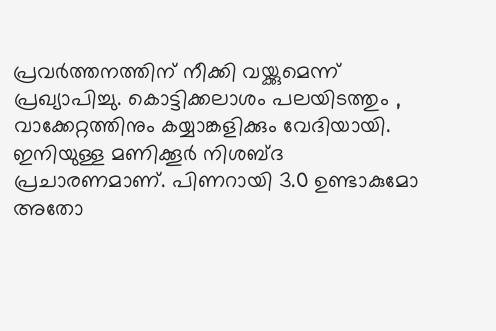പ്രവർത്തനത്തിന് നീക്കി വയ്ക്കുമെന്ന് പ്രഖ്യാപിച്ചു. കൊട്ടിക്കലാശം പലയിടത്തും , വാക്കേറ്റത്തിനും കയ്യാങ്കളിക്കും വേദിയായി. ഇനിയുള്ള മണിക്കൂർ നിശബ്ദ പ്രചാരണമാണ്. പിണറായി 3.൦ ഉണ്ടാകുമോ അതോ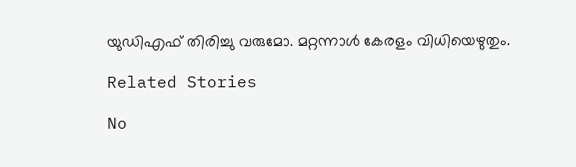യുഡിഎഫ് തിരിച്ചു വരുമോ. മറ്റന്നാൾ കേരളം വിധിയെഴുതും.

Related Stories

No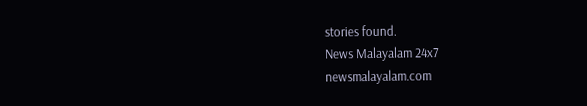stories found.
News Malayalam 24x7
newsmalayalam.com